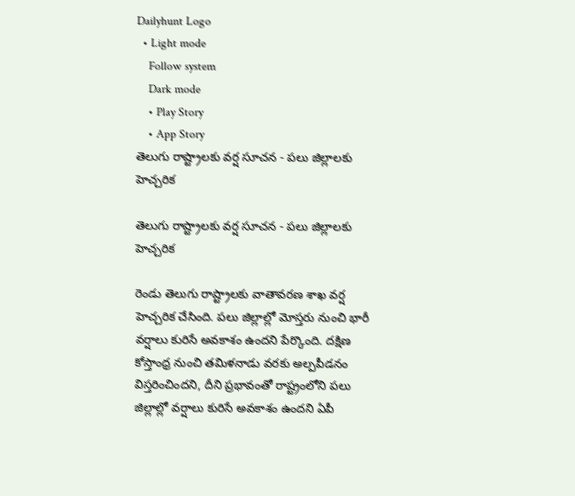Dailyhunt Logo
  • Light mode
    Follow system
    Dark mode
    • Play Story
    • App Story
తెలుగు రాష్ట్రాలకు వర్ష సూచన - పలు జిల్లాలకు హెచ్చరిక

తెలుగు రాష్ట్రాలకు వర్ష సూచన - పలు జిల్లాలకు హెచ్చరిక

రెండు తెలుగు రాష్ట్రాలకు వాతావరణ శాఖ వర్ష హెచ్చరిక చేసింది. పలు జిల్లాల్లో మోస్తరు నుంచి భారీ వర్షాలు కురిసే అవకాశం ఉందని పేర్కొంది. దక్షిణ కోస్తాంధ్ర నుంచి తమిళనాడు వరకు అల్పపీడనం విస్తరించిందని, దీని ప్రభావంతో రాష్ట్రంలోని పలు జిల్లాల్లో వర్షాలు కురిసే అవకాశం ఉందని ఏపీ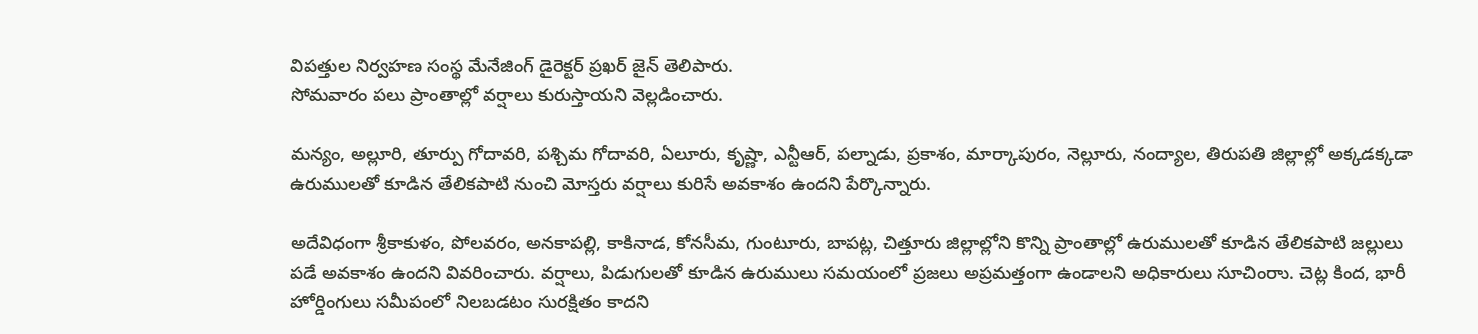విపత్తుల నిర్వహణ సంస్థ మేనేజింగ్ డైరెక్టర్ ప్రఖర్ జైన్ తెలిపారు.
సోమవారం పలు ప్రాంతాల్లో వర్షాలు కురుస్తాయని వెల్లడించారు.

మన్యం, అల్లూరి, తూర్పు గోదావరి, పశ్చిమ గోదావరి, ఏలూరు, కృష్ణా, ఎన్టీఆర్, పల్నాడు, ప్రకాశం, మార్కాపురం, నెల్లూరు, నంద్యాల, తిరుపతి జిల్లాల్లో అక్కడక్కడా ఉరుములతో కూడిన తేలికపాటి నుంచి మోస్తరు వర్షాలు కురిసే అవకాశం ఉందని పేర్కొన్నారు.

అదేవిధంగా శ్రీకాకుళం, పోలవరం, అనకాపల్లి, కాకినాడ, కోనసీమ, గుంటూరు, బాపట్ల, చిత్తూరు జిల్లాల్లోని కొన్ని ప్రాంతాల్లో ఉరుములతో కూడిన తేలికపాటి జల్లులు పడే అవకాశం ఉందని వివరించారు. వర్షాలు, పిడుగులతో కూడిన ఉరుములు సమయంలో ప్రజలు అప్రమత్తంగా ఉండాలని అధికారులు సూచింరాు. చెట్ల కింద, భారీ హోర్డింగులు సమీపంలో నిలబడటం సురక్షితం కాదని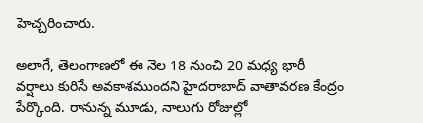హెచ్చరించారు.

అలాగే, తెలంగాణలో ఈ నెల 18 నుంచి 20 మధ్య భారీ వర్షాలు కురిసే అవకాశముందని హైదరాబాద్‌ వాతావరణ కేంద్రం పేర్కొంది. రానున్న మూడు, నాలుగు రోజుల్లో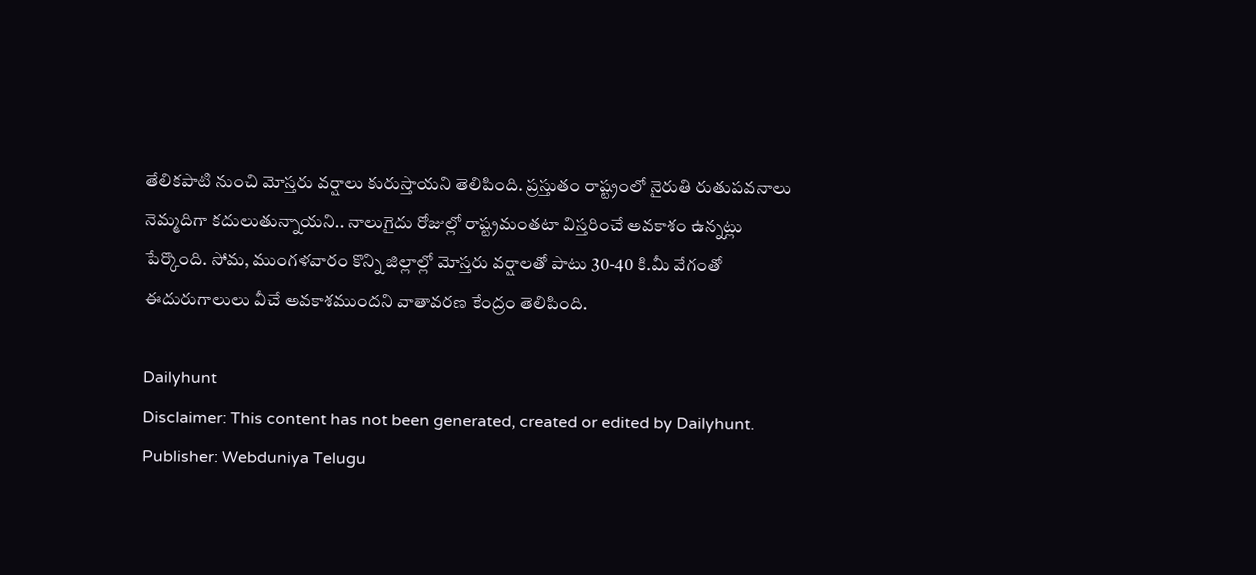తేలికపాటి నుంచి మోస్తరు వర్షాలు కురుస్తాయని తెలిపింది. ప్రస్తుతం రాష్ట్రంలో నైరుతి రుతుపవనాలు నెమ్మదిగా కదులుతున్నాయని.. నాలుగైదు రోజుల్లో రాష్ట్రమంతటా విస్తరించే అవకాశం ఉన్నట్లు పేర్కొంది. సోమ, ముంగళవారం కొన్ని జిల్లాల్లో మోస్తరు వర్షాలతో పాటు 30-40 కి.మీ వేగంతో ఈదురుగాలులు వీచే అవకాశముందని వాతావరణ కేంద్రం తెలిపింది.

Dailyhunt
Disclaimer: This content has not been generated, created or edited by Dailyhunt. Publisher: Webduniya Telugu